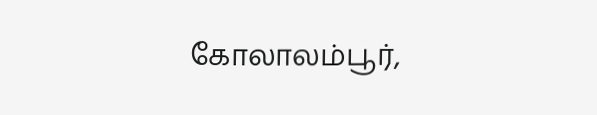கோலாலம்பூர்,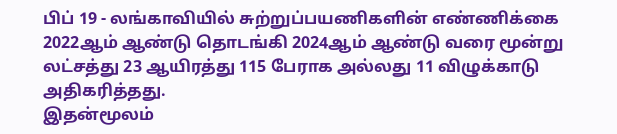பிப் 19 - லங்காவியில் சுற்றுப்பயணிகளின் எண்ணிக்கை 2022ஆம் ஆண்டு தொடங்கி 2024ஆம் ஆண்டு வரை மூன்று லட்சத்து 23 ஆயிரத்து 115 பேராக அல்லது 11 விழுக்காடு அதிகரித்தது.
இதன்மூலம்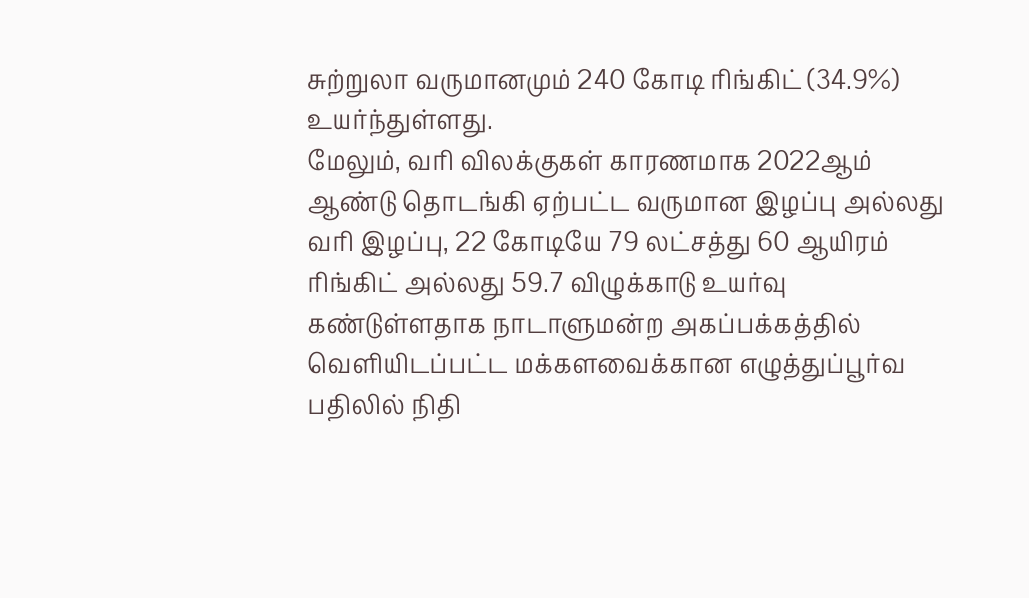சுற்றுலா வருமானமும் 240 கோடி ரிங்கிட் (34.9%) உயர்ந்துள்ளது.
மேலும், வரி விலக்குகள் காரணமாக 2022ஆம் ஆண்டு தொடங்கி ஏற்பட்ட வருமான இழப்பு அல்லது வரி இழப்பு, 22 கோடியே 79 லட்சத்து 60 ஆயிரம் ரிங்கிட் அல்லது 59.7 விழுக்காடு உயர்வு கண்டுள்ளதாக நாடாளுமன்ற அகப்பக்கத்தில் வெளியிடப்பட்ட மக்களவைக்கான எழுத்துப்பூர்வ பதிலில் நிதி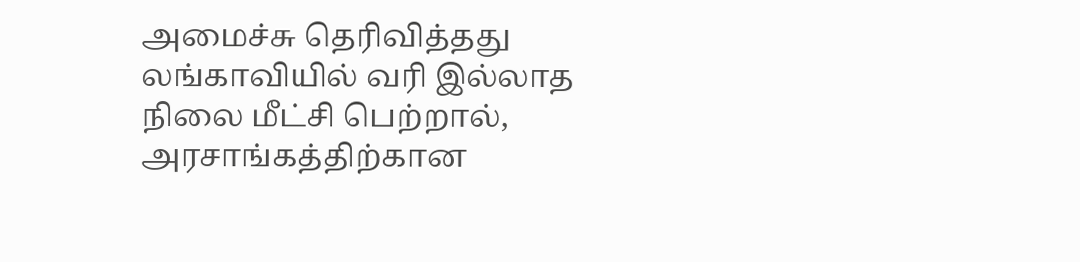அமைச்சு தெரிவித்தது
லங்காவியில் வரி இல்லாத நிலை மீட்சி பெற்றால், அரசாங்கத்திற்கான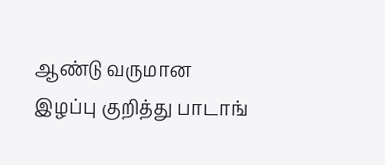ஆண்டு வருமான இழப்பு குறித்து பாடாங்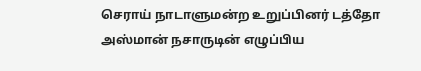செராய் நாடாளுமன்ற உறுப்பினர் டத்தோ அஸ்மான் நசாருடின் எழுப்பிய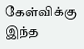கேள்விக்கு இந்த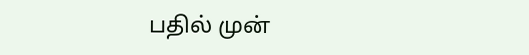பதில் முன்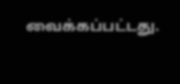வைக்கப்பட்டது.